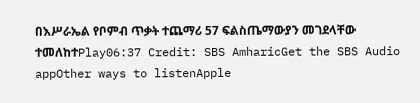በእሥራኤል የቦምብ ጥቃት ተጨማሪ 57 ፍልስጤማውያን መገደላቸው ተመለከተPlay06:37 Credit: SBS AmharicGet the SBS Audio appOther ways to listenApple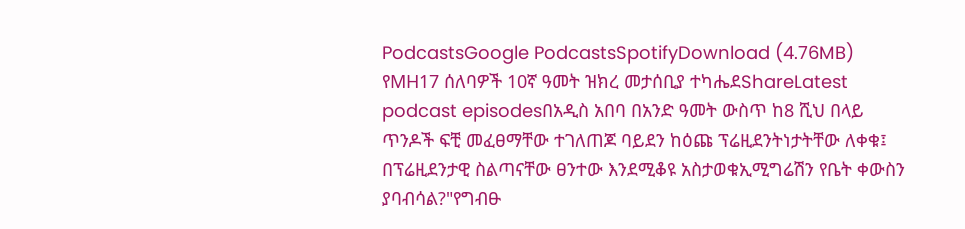PodcastsGoogle PodcastsSpotifyDownload (4.76MB) የMH17 ሰለባዎች 10ኛ ዓመት ዝክረ መታሰቢያ ተካሔደShareLatest podcast episodesበአዲስ አበባ በአንድ ዓመት ውስጥ ከ8 ሺህ በላይ ጥንዶች ፍቺ መፈፀማቸው ተገለጠጆ ባይደን ከዕጩ ፕሬዚደንትነታትቸው ለቀቁ፤ በፕሬዚደንታዊ ስልጣናቸው ፀንተው እንደሚቆዩ አስታወቁኢሚግሬሽን የቤት ቀውስን ያባብሳል?"የግብፁ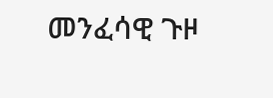መንፈሳዊ ጉዞ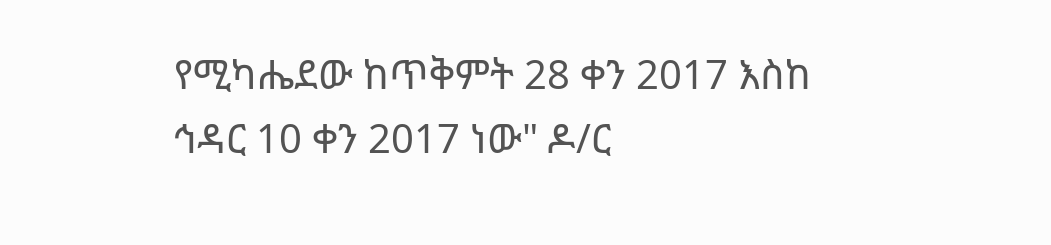የሚካሔደው ከጥቅምት 28 ቀን 2017 እስከ ኅዳር 10 ቀን 2017 ነው" ዶ/ር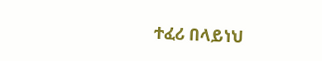ተፈሪ በላይነህ